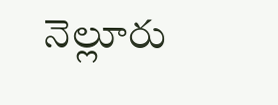నెల్లూరు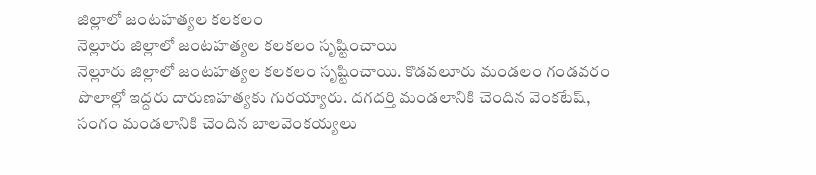జిల్లాలో జంటహత్యల కలకలం
నెల్లూరు జిల్లాలో జంటహత్యల కలకలం సృష్టించాయి
నెల్లూరు జిల్లాలో జంటహత్యల కలకలం సృష్టించాయి. కొడవలూరు మండలం గండవరం పొలాల్లో ఇద్దరు దారుణహత్యకు గురయ్యారు. దగదర్తి మండలానికి చెందిన వెంకటేష్, సంగం మండలానికి చెందిన బాలవెంకయ్యలు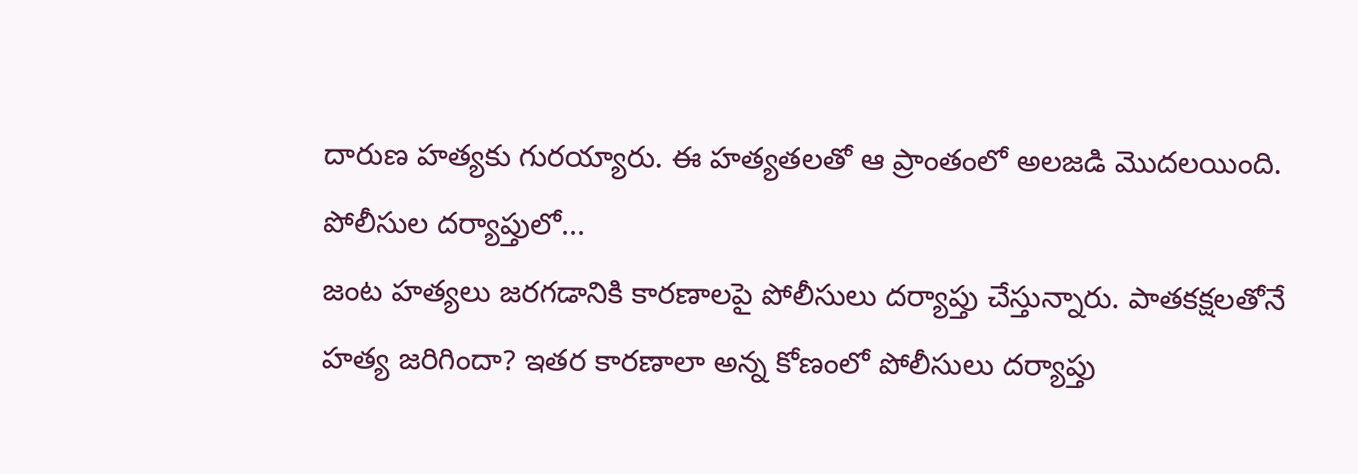దారుణ హత్యకు గురయ్యారు. ఈ హత్యతలతో ఆ ప్రాంతంలో అలజడి మొదలయింది.
పోలీసుల దర్యాప్తులో...
జంట హత్యలు జరగడానికి కారణాలపై పోలీసులు దర్యాప్తు చేస్తున్నారు. పాతకక్షలతోనే హత్య జరిగిందా? ఇతర కారణాలా అన్న కోణంలో పోలీసులు దర్యాప్తు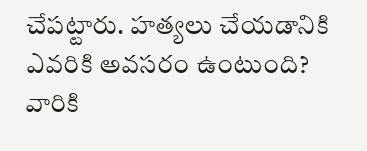చేపట్టారు. హత్యలు చేయడానికి ఎవరికి అవసరం ఉంటుంది? వారికి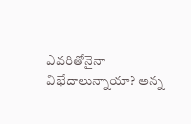ఎవరితోనైనా విభేదాలున్నాయా? అన్న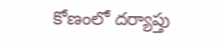కోణంలో దర్యాప్తు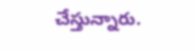చేస్తున్నారు.